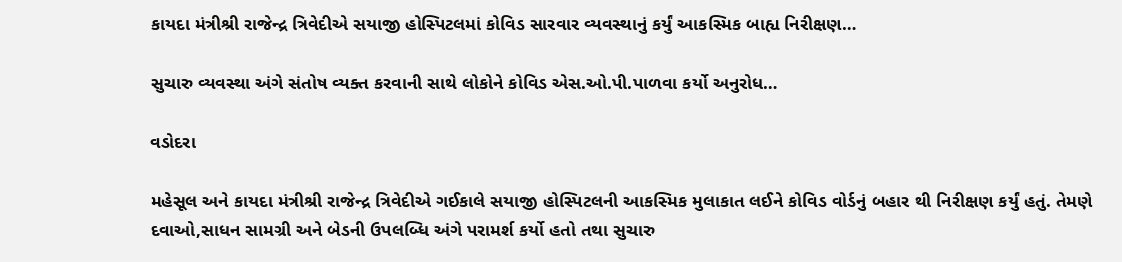કાયદા મંત્રીશ્રી રાજેન્દ્ર ત્રિવેદીએ સયાજી હોસ્પિટલમાં કોવિડ સારવાર વ્યવસ્થાનું કર્યું આકસ્મિક બાહ્ય નિરીક્ષણ…

સુચારુ વ્યવસ્થા અંગે સંતોષ વ્યક્ત કરવાની સાથે લોકોને કોવિડ એસ.ઓ.પી.પાળવા કર્યો અનુરોધ…

વડોદરા

મહેસૂલ અને કાયદા મંત્રીશ્રી રાજેન્દ્ર ત્રિવેદીએ ગઈકાલે સયાજી હોસ્પિટલની આકસ્મિક મુલાકાત લઈને કોવિડ વોર્ડનું બહાર થી નિરીક્ષણ કર્યું હતું. તેમણે દવાઓ,સાધન સામગ્રી અને બેડની ઉપલબ્ધિ અંગે પરામર્શ કર્યો હતો તથા સુચારુ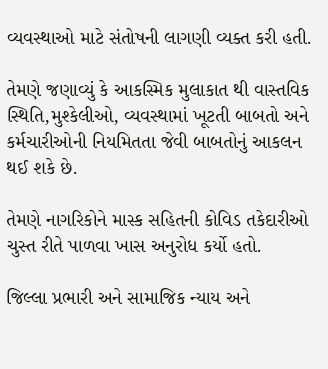વ્યવસ્થાઓ માટે સંતોષની લાગણી વ્યક્ત કરી હતી.

તેમણે જણાવ્યું કે આકસ્મિક મુલાકાત થી વાસ્તવિક સ્થિતિ,મુશ્કેલીઓ, વ્યવસ્થામાં ખૂટતી બાબતો અને કર્મચારીઓની નિયમિતતા જેવી બાબતોનું આકલન થઈ શકે છે.

તેમણે નાગરિકોને માસ્ક સહિતની કોવિડ તકેદારીઓ ચુસ્ત રીતે પાળવા ખાસ અનુરોધ કર્યો હતો.

જિલ્લા પ્રભારી અને સામાજિક ન્યાય અને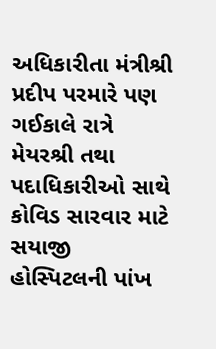અધિકારીતા મંત્રીશ્રી પ્રદીપ પરમારે પણ ગઈકાલે રાત્રે મેયરશ્રી તથા પદાધિકારીઓ સાથે કોવિડ સારવાર માટે સયાજી હોસ્પિટલની પાંખ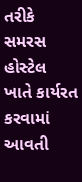તરીકે સમરસ હોસ્ટેલ ખાતે કાર્યરત કરવામાં આવતી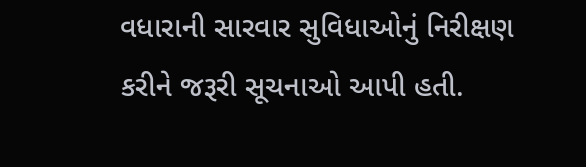વધારાની સારવાર સુવિધાઓનું નિરીક્ષણ કરીને જરૂરી સૂચનાઓ આપી હતી.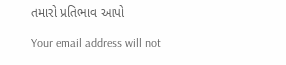તમારો પ્રતિભાવ આપો

Your email address will not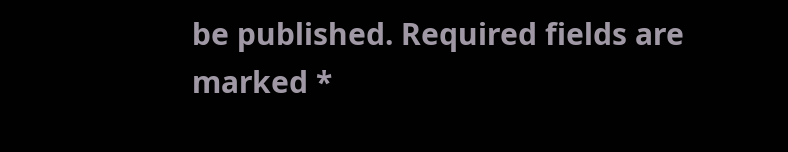be published. Required fields are marked *